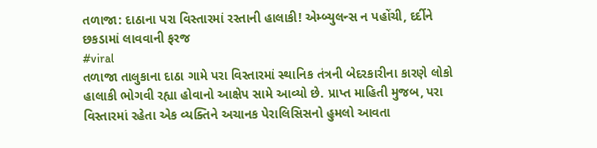તળાજા: દાઠાના પરા વિસ્તારમાં રસ્તાની હાલાકી! એમ્બ્યુલન્સ ન પહોંચી, દર્દીને છકડામાં લાવવાની ફરજ
#viral
તળાજા તાલુકાના દાઠા ગામે પરા વિસ્તારમાં સ્થાનિક તંત્રની બેદરકારીના કારણે લોકો હાલાકી ભોગવી રહ્યા હોવાનો આક્ષેપ સામે આવ્યો છે. પ્રાપ્ત માહિતી મુજબ, પરા વિસ્તારમાં રહેતા એક વ્યક્તિને અચાનક પેરાલિસિસનો હુમલો આવતા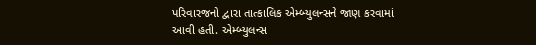પરિવારજનો દ્વારા તાત્કાલિક એમ્બ્યુલન્સને જાણ કરવામાં આવી હતી. એમ્બ્યુલન્સ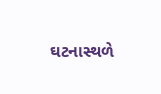ઘટનાસ્થળે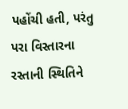પહોંચી હતી, પરંતુ પરા વિસ્તારના રસ્તાની સ્થિતિને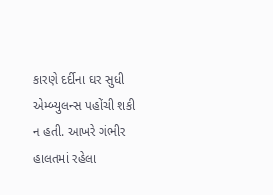કારણે દર્દીના ઘર સુધી એમ્બ્યુલન્સ પહોંચી શકી ન હતી. આખરે ગંભીર હાલતમાં રહેલા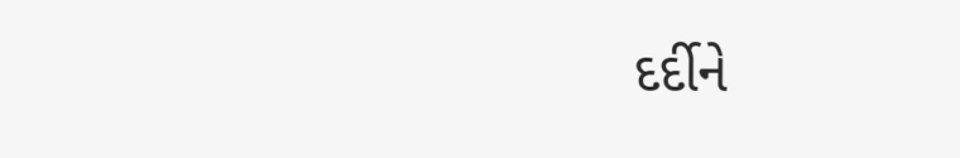દર્દીને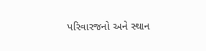પરિવારજનો અને સ્થાન